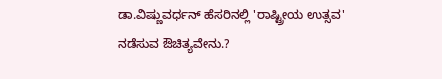ಡಾ.ವಿಷ್ಣುವರ್ಧನ್ ಹೆಸರಿನಲ್ಲಿ 'ರಾಷ್ಟ್ರೀಯ ಉತ್ಸವ' ನಡೆಸುವ ಔಚಿತ್ಯವೇನು.?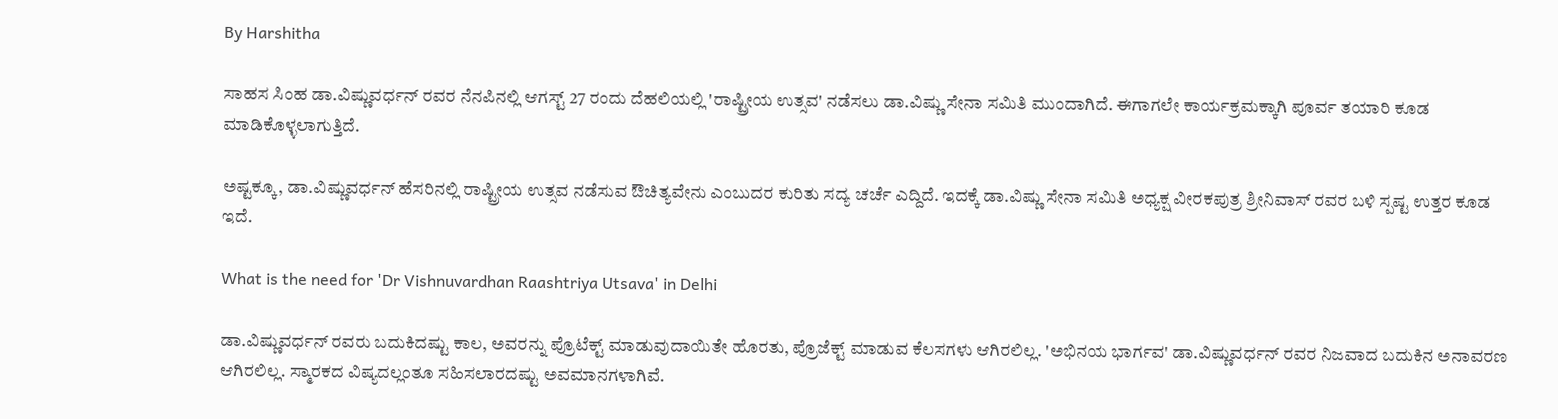By Harshitha

ಸಾಹಸ ಸಿಂಹ ಡಾ.ವಿಷ್ಣುವರ್ಧನ್ ರವರ ನೆನಪಿನಲ್ಲಿ ಆಗಸ್ಟ್ 27 ರಂದು ದೆಹಲಿಯಲ್ಲಿ 'ರಾಷ್ಟ್ರೀಯ ಉತ್ಸವ' ನಡೆಸಲು ಡಾ.ವಿಷ್ಣು ಸೇನಾ ಸಮಿತಿ ಮುಂದಾಗಿದೆ. ಈಗಾಗಲೇ ಕಾರ್ಯಕ್ರಮಕ್ಕಾಗಿ ಪೂರ್ವ ತಯಾರಿ ಕೂಡ ಮಾಡಿಕೊಳ್ಳಲಾಗುತ್ತಿದೆ.

ಅಷ್ಟಕ್ಕೂ, ಡಾ.ವಿಷ್ಣುವರ್ಧನ್ ಹೆಸರಿನಲ್ಲಿ ರಾಷ್ಟ್ರೀಯ ಉತ್ಸವ ನಡೆಸುವ ಔಚಿತ್ಯವೇನು ಎಂಬುದರ ಕುರಿತು ಸದ್ಯ ಚರ್ಚೆ ಎದ್ದಿದೆ. ಇದಕ್ಕೆ ಡಾ.ವಿಷ್ಣು ಸೇನಾ ಸಮಿತಿ ಅಧ್ಯಕ್ಷ ವೀರಕಪುತ್ರ ಶ್ರೀನಿವಾಸ್ ರವರ ಬಳಿ ಸ್ಪಷ್ಟ ಉತ್ತರ ಕೂಡ ಇದೆ.

What is the need for 'Dr Vishnuvardhan Raashtriya Utsava' in Delhi

ಡಾ.ವಿಷ್ಣುವರ್ಧನ್ ರವರು ಬದುಕಿದಷ್ಟು ಕಾಲ, ಅವರನ್ನು ಪ್ರೊಟೆಕ್ಟ್ ಮಾಡುವುದಾಯಿತೇ ಹೊರತು, ಪ್ರೊಜೆಕ್ಟ್ ಮಾಡುವ ಕೆಲಸಗಳು ಆಗಿರಲಿಲ್ಲ. 'ಅಭಿನಯ ಭಾರ್ಗವ' ಡಾ.ವಿಷ್ಣುವರ್ಧನ್ ರವರ ನಿಜವಾದ ಬದುಕಿನ ಅನಾವರಣ ಆಗಿರಲಿಲ್ಲ. ಸ್ಮಾರಕದ ವಿಷ್ಯದಲ್ಲಂತೂ ಸಹಿಸಲಾರದಷ್ಟು ಅವಮಾನಗಳಾಗಿವೆ.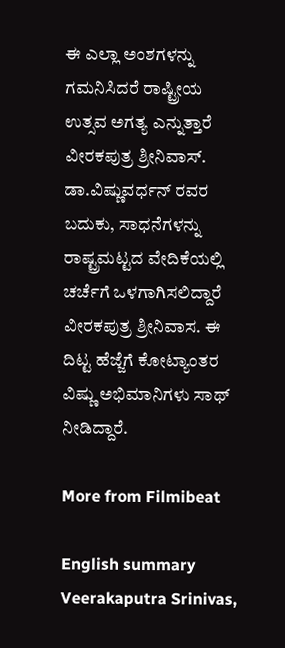ಈ ಎಲ್ಲಾ ಅಂಶಗಳನ್ನು ಗಮನಿಸಿದರೆ ರಾಷ್ಟ್ರೀಯ ಉತ್ಸವ ಅಗತ್ಯ ಎನ್ನುತ್ತಾರೆ ವೀರಕಪುತ್ರ ಶ್ರೀನಿವಾಸ್. ಡಾ.ವಿಷ್ಣುವರ್ಧನ್ ರವರ ಬದುಕು, ಸಾಧನೆಗಳನ್ನು ರಾಷ್ಟ್ರಮಟ್ಟದ ವೇದಿಕೆಯಲ್ಲಿ ಚರ್ಚೆಗೆ ಒಳಗಾಗಿಸಲಿದ್ದಾರೆ ವೀರಕಪುತ್ರ ಶ್ರೀನಿವಾಸ. ಈ ದಿಟ್ಟ ಹೆಜ್ಜೆಗೆ ಕೋಟ್ಯಾಂತರ ವಿಷ್ಣು ಅಭಿಮಾನಿಗಳು ಸಾಥ್ ನೀಡಿದ್ದಾರೆ.

More from Filmibeat

English summary
Veerakaputra Srinivas,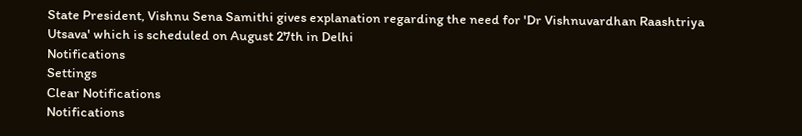State President, Vishnu Sena Samithi gives explanation regarding the need for 'Dr Vishnuvardhan Raashtriya Utsava' which is scheduled on August 27th in Delhi
Notifications
Settings
Clear Notifications
Notifications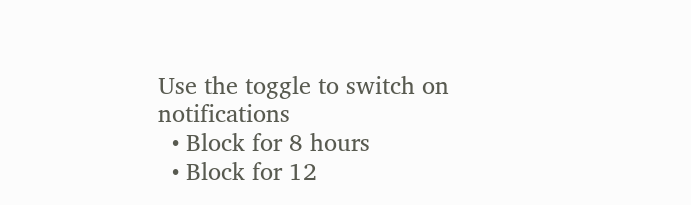Use the toggle to switch on notifications
  • Block for 8 hours
  • Block for 12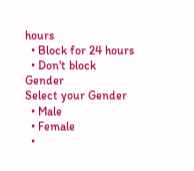hours
  • Block for 24 hours
  • Don't block
Gender
Select your Gender
  • Male
  • Female
  •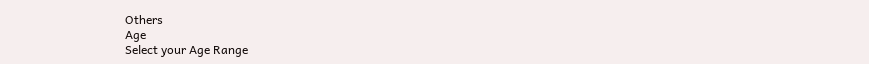Others
Age
Select your Age Range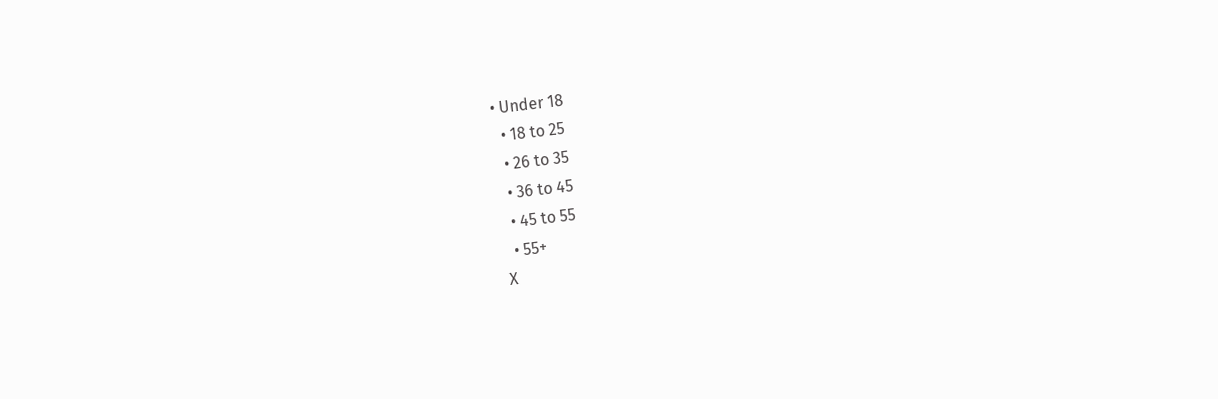• Under 18
  • 18 to 25
  • 26 to 35
  • 36 to 45
  • 45 to 55
  • 55+
X